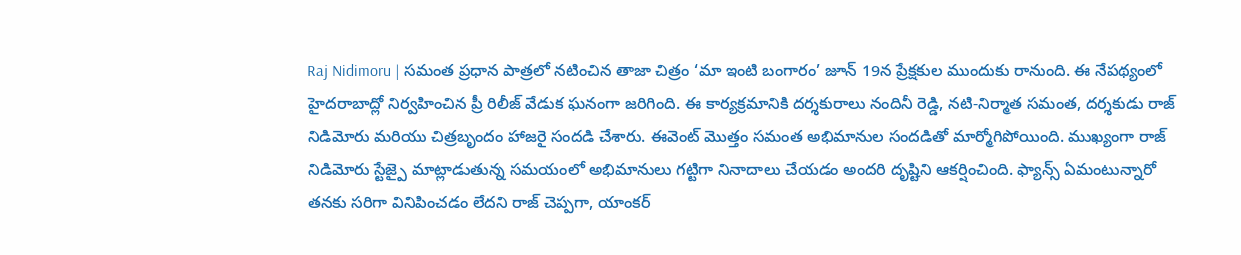Raj Nidimoru | సమంత ప్రధాన పాత్రలో నటించిన తాజా చిత్రం ‘మా ఇంటి బంగారం’ జూన్ 19న ప్రేక్షకుల ముందుకు రానుంది. ఈ నేపథ్యంలో హైదరాబాద్లో నిర్వహించిన ప్రీ రిలీజ్ వేడుక ఘనంగా జరిగింది. ఈ కార్యక్రమానికి దర్శకురాలు నందినీ రెడ్డి, నటి-నిర్మాత సమంత, దర్శకుడు రాజ్ నిడిమోరు మరియు చిత్రబృందం హాజరై సందడి చేశారు. ఈవెంట్ మొత్తం సమంత అభిమానుల సందడితో మార్మోగిపోయింది. ముఖ్యంగా రాజ్ నిడిమోరు స్టేజ్పై మాట్లాడుతున్న సమయంలో అభిమానులు గట్టిగా నినాదాలు చేయడం అందరి దృష్టిని ఆకర్షించింది. ఫ్యాన్స్ ఏమంటున్నారో తనకు సరిగా వినిపించడం లేదని రాజ్ చెప్పగా, యాంకర్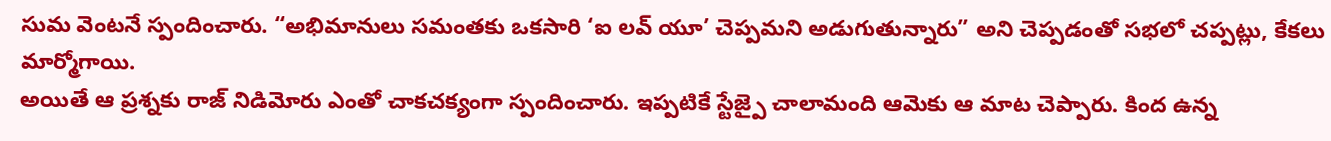సుమ వెంటనే స్పందించారు. “అభిమానులు సమంతకు ఒకసారి ‘ఐ లవ్ యూ’ చెప్పమని అడుగుతున్నారు” అని చెప్పడంతో సభలో చప్పట్లు, కేకలు మార్మోగాయి.
అయితే ఆ ప్రశ్నకు రాజ్ నిడిమోరు ఎంతో చాకచక్యంగా స్పందించారు. ఇప్పటికే స్టేజ్పై చాలామంది ఆమెకు ఆ మాట చెప్పారు. కింద ఉన్న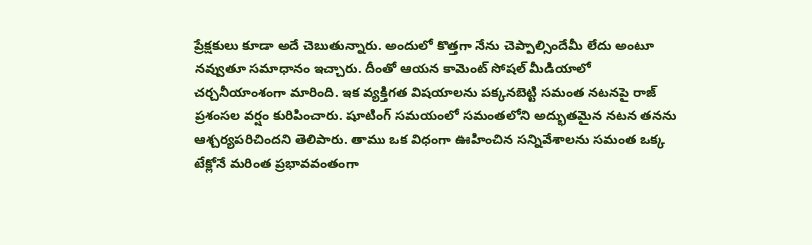ప్రేక్షకులు కూడా అదే చెబుతున్నారు. అందులో కొత్తగా నేను చెప్పాల్సిందేమీ లేదు అంటూ నవ్వుతూ సమాధానం ఇచ్చారు. దీంతో ఆయన కామెంట్ సోషల్ మీడియాలో చర్చనీయాంశంగా మారింది. ఇక వ్యక్తిగత విషయాలను పక్కనబెట్టి సమంత నటనపై రాజ్ ప్రశంసల వర్షం కురిపించారు. షూటింగ్ సమయంలో సమంతలోని అద్భుతమైన నటన తనను ఆశ్చర్యపరిచిందని తెలిపారు. తాము ఒక విధంగా ఊహించిన సన్నివేశాలను సమంత ఒక్క టేక్లోనే మరింత ప్రభావవంతంగా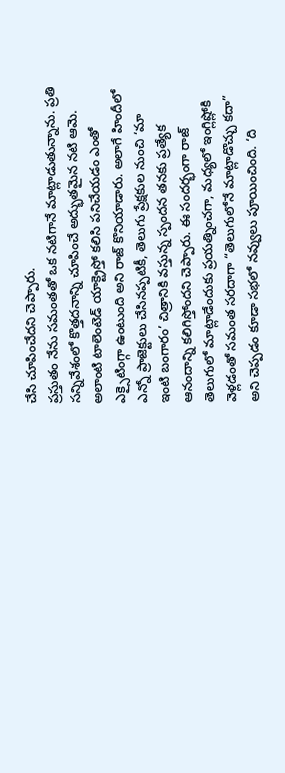చేసి చూపించేదని చెప్పారు.
ప్రస్తుతం నేను సమంతతో ఒక నటిగానే మాట్లాడుతున్నాను. ప్రతి సన్నివేశంలో కొత్తదనాన్ని చూపించే అద్భుతమైన నటి ఆమె. అలాంటి టాలెంటెడ్ యాక్ట్రెస్తో కలిసి పనిచేయడం ఎంతో ఎక్సైటింగ్గా ఉంటుంది అని రాజ్ కొనియాడారు. అలాగే హిందీలో ఎన్నో ప్రాజెక్టులు చేసినప్పటికీ, తెలుగు ప్రేక్షకుల నుంచి ‘మా ఇంటి బంగారం’ చిత్రానికి వస్తున్న స్పందన తనకు ప్రత్యేక ఆనందాన్ని కలిగిస్తోందని చెప్పారు. ఈ సందర్భంగా రాజ్ తెలుగులో మాట్లాడేందుకు ప్రయత్నించగా, మధ్యలో ఇంగ్లిష్లోకి వెళ్లడంతో సమంత సరదాగా “తెలుగులోనే మాట్లాడొచ్చు కదా” అని చెప్పడం కూడా సభలో నవ్వులు పూయించింది. ‘ది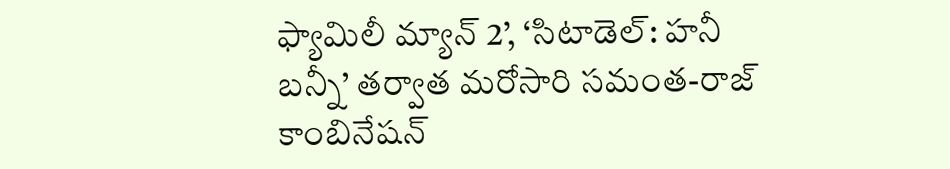ఫ్యామిలీ మ్యాన్ 2’, ‘సిటాడెల్: హనీ బన్నీ’ తర్వాత మరోసారి సమంత-రాజ్ కాంబినేషన్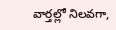వార్తల్లో నిలవగా,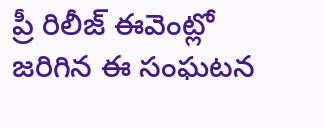ప్రీ రిలీజ్ ఈవెంట్లో జరిగిన ఈ సంఘటన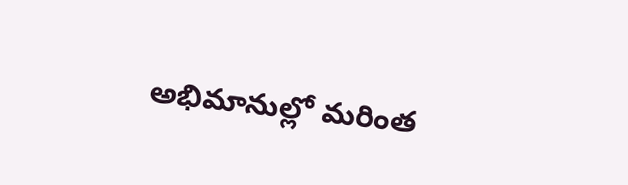అభిమానుల్లో మరింత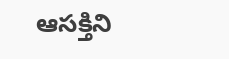ఆసక్తిని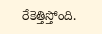రేకెత్తిస్తోంది.